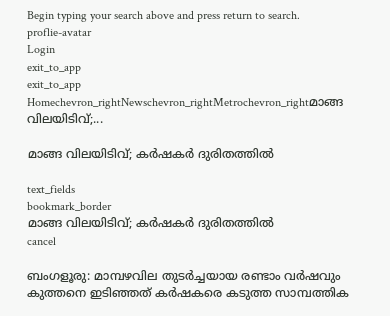Begin typing your search above and press return to search.
proflie-avatar
Login
exit_to_app
exit_to_app
Homechevron_rightNewschevron_rightMetrochevron_rightമാങ്ങ വിലയിടിവ്;...

മാങ്ങ വിലയിടിവ്; കർഷകര്‍ ദുരിതത്തില്‍

text_fields
bookmark_border
മാങ്ങ വിലയിടിവ്; കർഷകര്‍ ദുരിതത്തില്‍
cancel

ബംഗളൂരു: മാമ്പഴവില തുടർച്ചയായ രണ്ടാം വർഷവും കുത്തനെ ഇടിഞ്ഞത് കർഷകരെ കടുത്ത സാമ്പത്തിക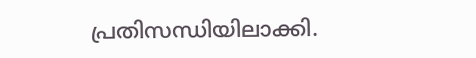പ്രതിസന്ധിയിലാക്കി.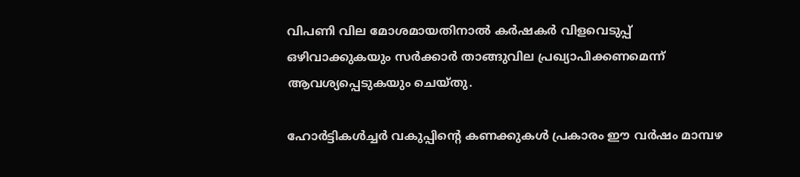വിപണി വില മോശമായതിനാൽ കർഷകർ വിളവെടുപ്പ് ഒഴിവാക്കുകയും സർക്കാർ താങ്ങുവില പ്രഖ്യാപിക്കണമെന്ന് ആവശ്യപ്പെടുകയും ചെയ്തു.

ഹോർട്ടികൾച്ചർ വകുപ്പിന്‍റെ കണക്കുകള്‍ പ്രകാരം ഈ വർഷം മാമ്പഴ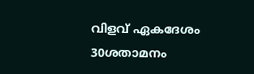വിളവ് ഏകദേശം 30ശതാമനം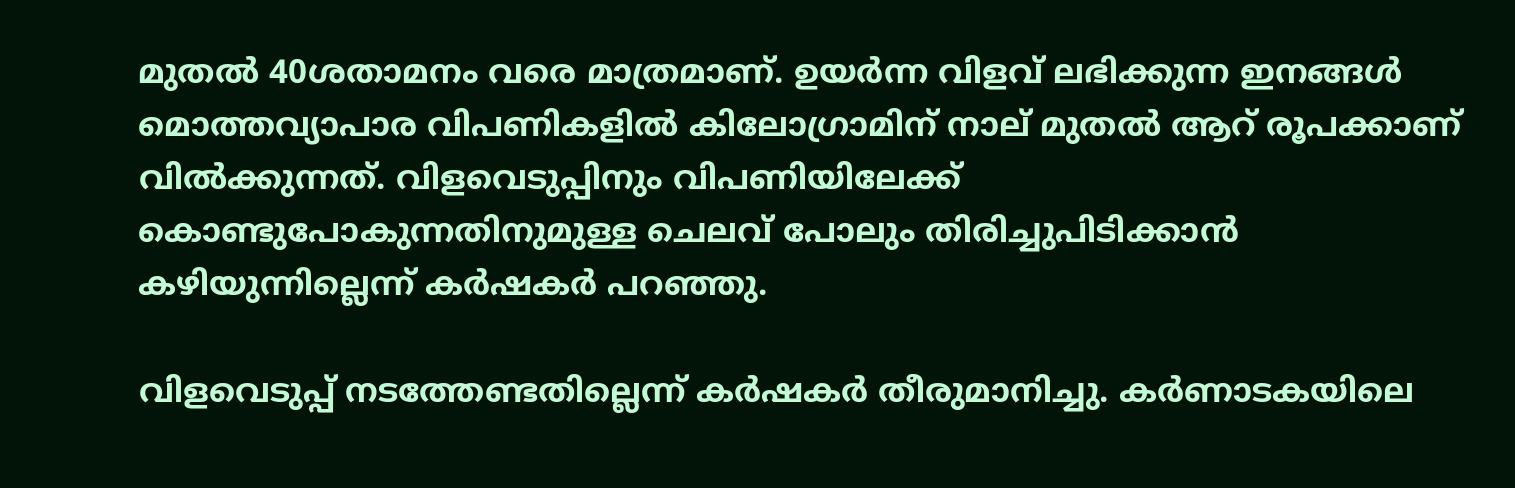മുതൽ 40ശതാമനം വരെ മാത്രമാണ്. ഉയർന്ന വിളവ് ലഭിക്കുന്ന ഇനങ്ങൾ മൊത്തവ്യാപാര വിപണികളിൽ കിലോഗ്രാമിന് നാല് മുതൽ ആറ് രൂപക്കാണ് വിൽക്കുന്നത്. വിളവെടുപ്പിനും വിപണിയിലേക്ക് കൊണ്ടുപോകുന്നതിനുമുള്ള ചെലവ് പോലും തിരിച്ചുപിടിക്കാൻ കഴിയുന്നില്ലെന്ന് കർഷകർ പറഞ്ഞു.

വിളവെടുപ്പ് നടത്തേണ്ടതില്ലെന്ന് കര്‍ഷകര്‍ തീരുമാനിച്ചു. കർണാടകയിലെ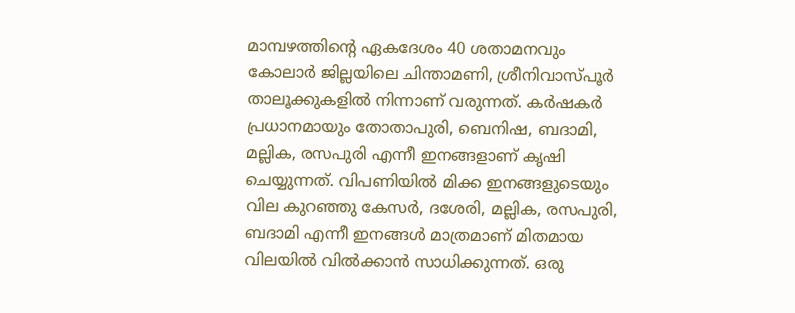മാമ്പഴത്തിന്‍റെ ‍ഏകദേശം 40 ശതാമനവും കോലാർ ജില്ലയിലെ ചിന്താമണി, ശ്രീനിവാസ്പൂർ താലൂക്കുകളിൽ നിന്നാണ് വരുന്നത്. കർഷകർ പ്രധാനമായും തോതാപുരി, ബെനിഷ, ബദാമി, മല്ലിക, രസപുരി എന്നീ ഇനങ്ങളാണ് കൃഷി ചെയ്യുന്നത്. വിപണിയില്‍ മിക്ക ഇനങ്ങളുടെയും വില കുറഞ്ഞു കേസർ, ദശേരി, മല്ലിക, രസപുരി, ബദാമി എന്നീ ഇനങ്ങള്‍ മാത്രമാണ് മിതമായ വിലയില്‍ വില്‍ക്കാന്‍ സാധിക്കുന്നത്. ഒരു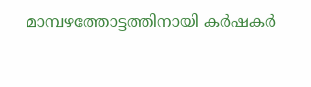മാമ്പഴത്തോട്ടത്തിനായി കര്‍ഷകര്‍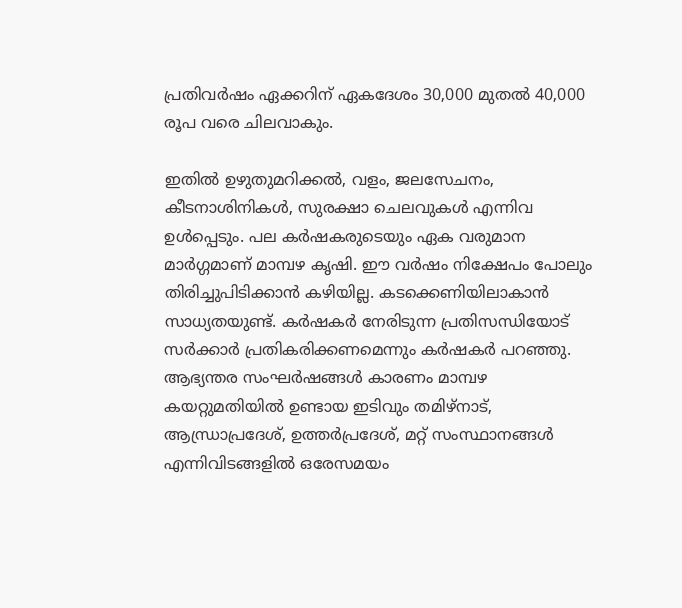പ്രതിവർഷം ഏക്കറിന് ഏകദേശം 30,000 മുതൽ 40,000 രൂപ വരെ ചിലവാകും.

ഇതിൽ ഉഴുതുമറിക്കൽ, വളം, ജലസേചനം, കീടനാശിനികൾ, സുരക്ഷാ ചെലവുകൾ എന്നിവ ഉൾപ്പെടും. പല കർഷകരുടെയും ഏക വരുമാന മാർഗ്ഗമാണ് മാമ്പഴ കൃഷി. ഈ വർഷം നിക്ഷേപം പോലും തിരിച്ചുപിടിക്കാൻ കഴിയില്ല. കടക്കെണിയിലാകാൻ സാധ്യതയുണ്ട്. കർഷകർ നേരിടുന്ന പ്രതിസന്ധിയോട് സർക്കാർ പ്രതികരിക്കണമെന്നും കര്‍ഷകര്‍ പറഞ്ഞു. ആഭ്യന്തര സംഘർഷങ്ങൾ കാരണം മാമ്പഴ കയറ്റുമതിയിൽ ഉണ്ടായ ഇടിവും തമിഴ്‌നാട്, ആന്ധ്രാപ്രദേശ്, ഉത്തർപ്രദേശ്, മറ്റ് സംസ്ഥാനങ്ങൾ എന്നിവിടങ്ങളിൽ ഒരേസമയം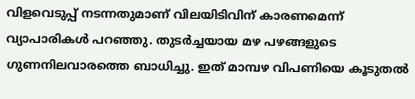വിളവെടുപ്പ് നടന്നതുമാണ് വിലയിടിവിന് കാരണമെന്ന് വ്യാപാരികൾ പറഞ്ഞു. തുടർച്ചയായ മഴ പഴങ്ങളുടെ ഗുണനിലവാരത്തെ ബാധിച്ചു. ഇത് മാമ്പഴ വിപണിയെ കൂടുതൽ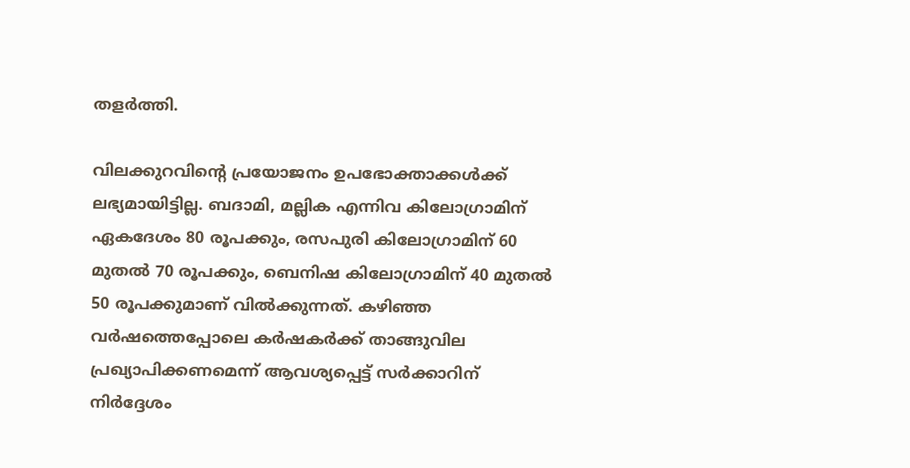തളർത്തി.

വിലക്കുറവിന്‍റെ പ്രയോജനം ഉപഭോക്താക്കൾക്ക് ലഭ്യമായിട്ടില്ല. ബദാമി, മല്ലിക എന്നിവ കിലോഗ്രാമിന് ഏകദേശം 80 രൂപക്കും, രസപുരി കിലോഗ്രാമിന് 60 മുതൽ 70 രൂപക്കും, ബെനിഷ കിലോഗ്രാമിന് 40 മുതൽ 50 രൂപക്കുമാണ് വിൽക്കുന്നത്. കഴിഞ്ഞ വർഷത്തെപ്പോലെ കർഷകർക്ക് താങ്ങുവില പ്രഖ്യാപിക്കണമെന്ന് ആവശ്യപ്പെട്ട് സർക്കാറിന് നിർദ്ദേശം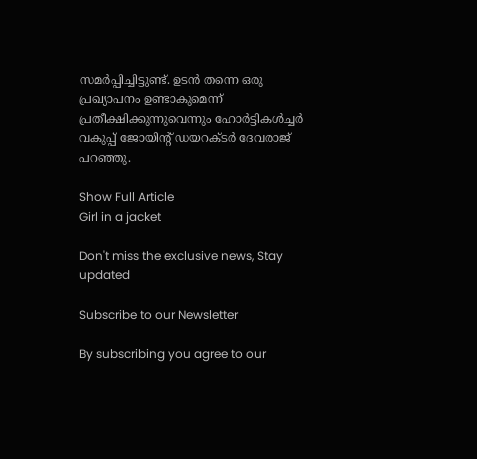സമർപ്പിച്ചിട്ടുണ്ട്. ഉടൻ തന്നെ ഒരു പ്രഖ്യാപനം ഉണ്ടാകുമെന്ന് പ്രതീക്ഷിക്കുന്നുവെന്നും ഹോർട്ടികൾച്ചർ വകുപ്പ് ജോയിന്‍റ് ഡയറക്ടർ ദേവരാജ് പറഞ്ഞു.

Show Full Article
Girl in a jacket

Don't miss the exclusive news, Stay updated

Subscribe to our Newsletter

By subscribing you agree to our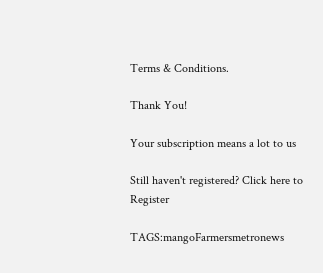Terms & Conditions.

Thank You!

Your subscription means a lot to us

Still haven't registered? Click here to Register

TAGS:mangoFarmersmetronews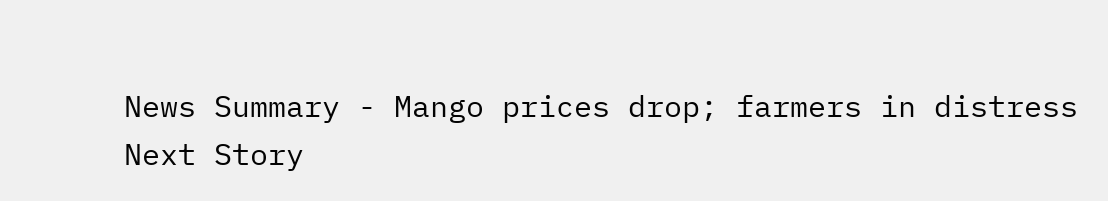News Summary - Mango prices drop; farmers in distress
Next Story